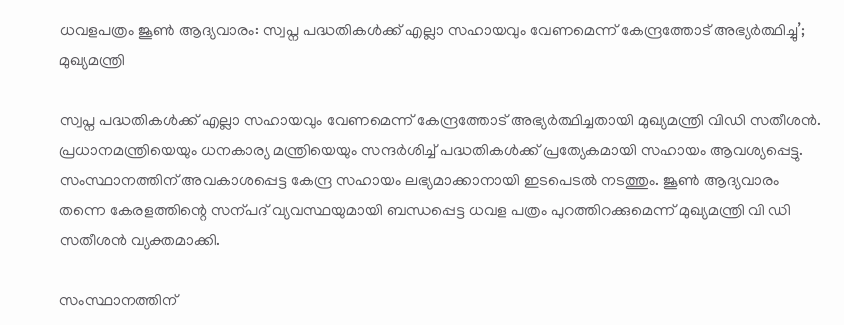ധവളപത്രം ജൂൺ ആദ്യവാരം: സ്വപ്ന പദ്ധതികൾക്ക് എല്ലാ സഹായവും വേണമെന്ന് കേന്ദ്രത്തോട് അഭ്യർത്ഥിച്ചു’; മുഖ്യമന്ത്രി

സ്വപ്ന പദ്ധതികൾക്ക് എല്ലാ സഹായവും വേണമെന്ന് കേന്ദ്രത്തോട് അഭ്യർത്ഥിച്ചതായി മുഖ്യമന്ത്രി വിഡി സതീശൻ. പ്രധാനമന്ത്രിയെയും ധനകാര്യ മന്ത്രിയെയും സന്ദർശിച്ച് പദ്ധതികൾക്ക് പ്രത്യേകമായി സഹായം ആവശ്യപ്പെട്ടു. സംസ്ഥാനത്തിന് അവകാശപ്പെട്ട കേന്ദ്ര സഹായം ലഭ്യമാക്കാനായി ഇടപെടൽ നടത്തും. ജൂൺ ആദ്യവാരം തന്നെ കേരളത്തിന്റെ സന്പദ് വ്യവസ്ഥയുമായി ബന്ധപ്പെട്ട ധവള പത്രം പുറത്തിറക്കുമെന്ന് മുഖ്യമന്ത്രി വി ഡി സതീശൻ വ്യക്തമാക്കി.

സംസ്ഥാനത്തിന്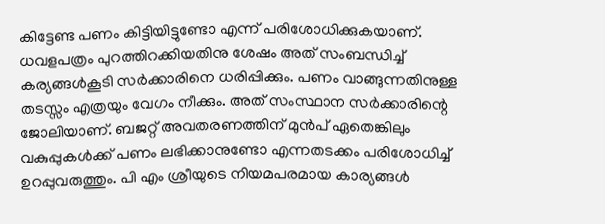കിട്ടേണ്ട പണം കിട്ടിയിട്ടുണ്ടോ എന്ന് പരിശോധിക്കുകയാണ്. ധവളപത്രം പുറത്തിറക്കിയതിനു ശേഷം അത് സംബന്ധിച്ച് കര്യങ്ങൾകൂടി സർക്കാരിനെ ധരിപ്പിക്കും. പണം വാങ്ങുന്നതിനുള്ള തടസ്സം എത്രയും വേഗം നീക്കും. അത് സംസ്ഥാന സർക്കാരിന്റെ ജോലിയാണ്. ബജറ്റ് അവതരണത്തിന് മുൻപ് ഏതെങ്കിലും വകുപ്പുകൾക്ക് പണം ലഭിക്കാനുണ്ടോ എന്നതടക്കം പരിശോധിച്ച് ഉറപ്പുവരുത്തും. പി എം ശ്രീയുടെ നിയമപരമായ കാര്യങ്ങൾ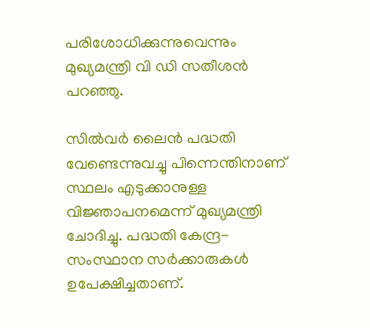പരിശോധിക്കുന്നുവെന്നും മുഖ്യമന്ത്രി വി ഡി സതീശൻ പറഞ്ഞു.

സിൽവർ ലൈൻ ‌‌‌പദ്ധതി വേണ്ടെന്നുവച്ചു പിന്നെന്തിനാണ് സ്ഥലം എടുക്കാനുള്ള വിജ്ഞാപനമെന്ന് മുഖ്യമന്ത്രി ചോദിച്ചു. പദ്ധതി കേന്ദ്ര- സംസ്ഥാന സർക്കാരുകൾ ഉപേക്ഷിച്ചതാണ്.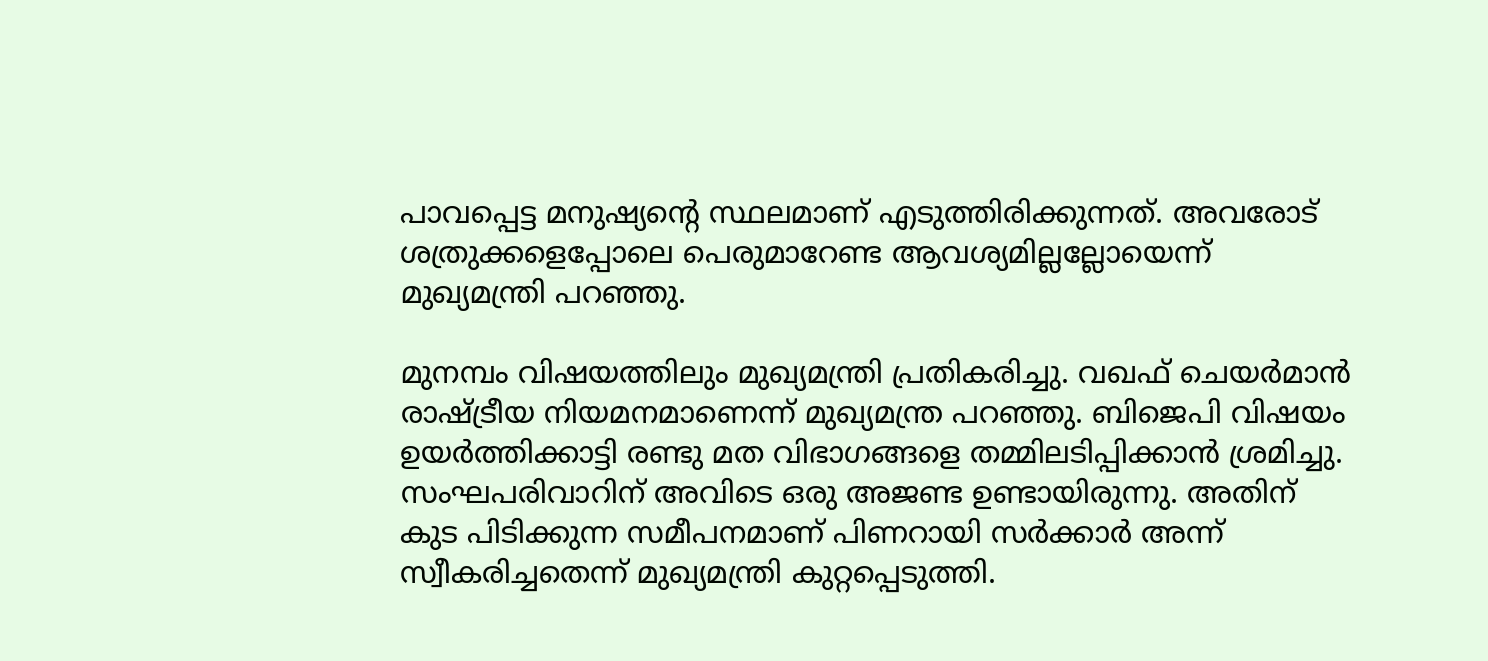പാവപ്പെട്ട മനുഷ്യന്റെ സ്ഥലമാണ് എടുത്തിരിക്കുന്നത്. അവരോട് ശത്രുക്കളെപ്പോലെ പെരുമാറേണ്ട ആവശ്യമില്ലല്ലോയെന്ന് മുഖ്യമന്ത്രി പറഞ്ഞു.

മുനമ്പം വിഷയത്തിലും മുഖ്യമന്ത്രി പ്രതികരിച്ചു. വഖഫ് ചെയർമാൻ രാഷ്ട്രീയ നിയമനമാണെന്ന് മുഖ്യമന്ത്ര പറഞ്ഞു. ബിജെപി വിഷയം ഉയർത്തിക്കാട്ടി രണ്ടു മത വിഭാഗങ്ങളെ തമ്മിലടിപ്പിക്കാൻ ശ്രമിച്ചു. സംഘപരിവാറിന് അവിടെ ഒരു അജണ്ട ഉണ്ടായിരുന്നു. അതിന് കുട പിടിക്കുന്ന സമീപനമാണ് പിണറായി സർക്കാർ അന്ന് സ്വീകരിച്ചതെന്ന് മുഖ്യമന്ത്രി കുറ്റപ്പെടുത്തി.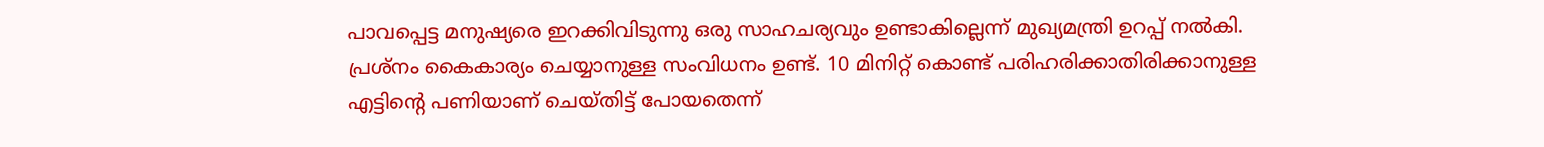പാവപ്പെട്ട മനുഷ്യരെ ഇറക്കിവിടുന്നു ഒരു സാഹചര്യവും ഉണ്ടാകില്ലെന്ന് മുഖ്യമന്ത്രി ഉറപ്പ് നൽകി. പ്രശ്‌നം കൈകാര്യം ചെയ്യാനുള്ള സംവിധനം ഉണ്ട്. 10 മിനിറ്റ് കൊണ്ട് പരിഹരിക്കാതിരിക്കാനുള്ള എട്ടിൻ്റെ പണിയാണ് ചെയ്തിട്ട് പോയതെന്ന്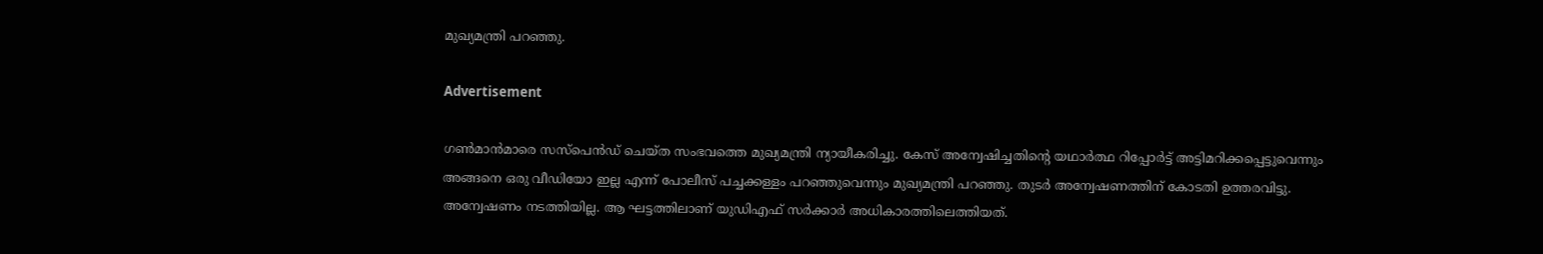മുഖ്യമന്ത്രി പറഞ്ഞു.

Advertisement

ഗൺമാൻമാരെ സസ്പെൻഡ് ചെയ്ത സംഭവത്തെ മുഖ്യമന്ത്രി ന്യായീകരിച്ചു. കേസ് അന്വേഷിച്ചതിന്റെ യഥാർത്ഥ റിപ്പോർട്ട് അട്ടിമറിക്കപ്പെട്ടുവെന്നും അങ്ങനെ ഒരു വീഡിയോ ഇല്ല എന്ന് പോലീസ് പച്ചക്കള്ളം പറഞ്ഞുവെന്നും മുഖ്യമന്ത്രി പറഞ്ഞു. തുടർ അന്വേഷണത്തിന് കോടതി ഉത്തരവിട്ടു. അന്വേഷണം നടത്തിയില്ല. ആ ഘട്ടത്തിലാണ് യുഡിഎഫ് സർക്കാർ അധികാരത്തിലെത്തിയത്.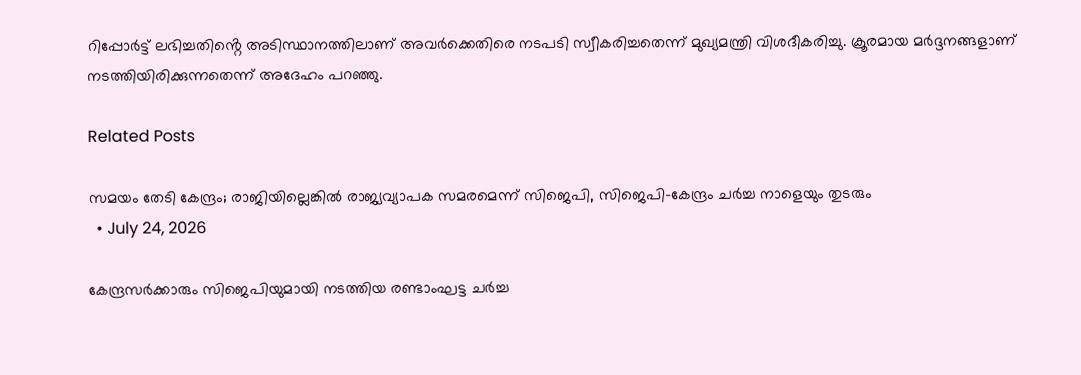റിപ്പോർട്ട് ലഭിച്ചതിൻ്റെ അടിസ്ഥാനത്തിലാണ് അവർക്കെതിരെ നടപടി സ്വീകരിച്ചതെന്ന് മുഖ്യമന്ത്രി വിശദീകരിച്ചു. ക്രൂരമായ മർദ്ദനങ്ങളാണ് നടത്തിയിരിക്കുന്നതെന്ന് അദേഹം പറഞ്ഞു.

Related Posts

സമയം തേടി കേന്ദ്രം; രാജിയില്ലെങ്കിൽ രാജ്യവ്യാപക സമരമെന്ന് സിജെപി, സിജെപി-കേന്ദ്രം ചർച്ച നാളെയും തുടരും
  • July 24, 2026

കേന്ദ്രസർക്കാരും സിജെപിയുമായി നടത്തിയ രണ്ടാംഘട്ട ചർച്ച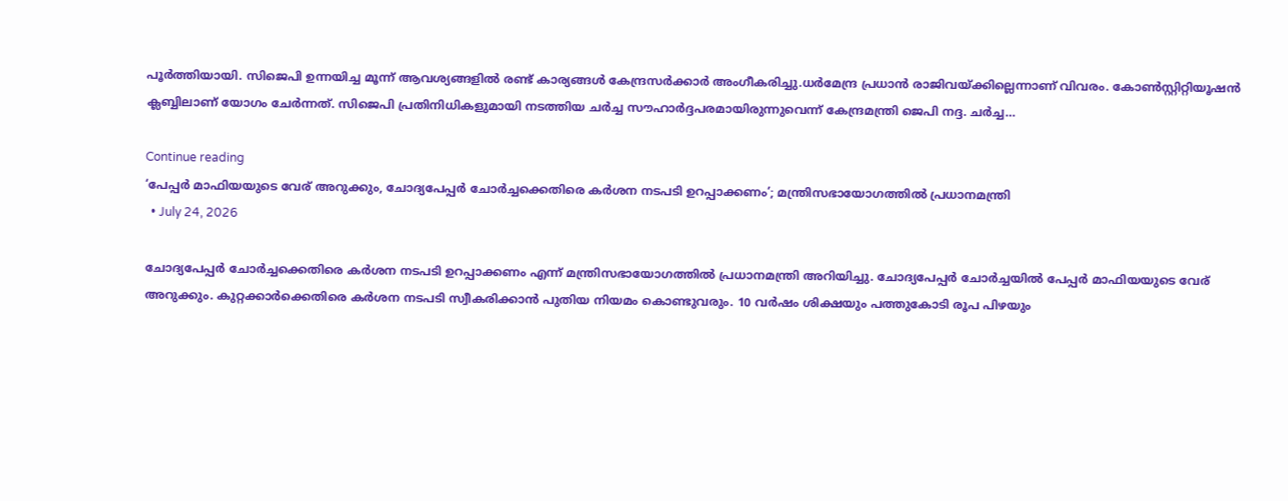പൂർത്തിയായി. സിജെപി ഉന്നയിച്ച മൂന്ന് ആവശ്യങ്ങളിൽ രണ്ട് കാര്യങ്ങൾ കേന്ദ്രസർക്കാർ അംഗീകരിച്ചു.ധർമേന്ദ്ര പ്രധാൻ രാജിവയ്ക്കില്ലെന്നാണ് വിവരം. കോണ്‍സ്റ്റിറ്റിയൂഷന്‍ ക്ലബ്ബിലാണ് യോഗം ചേർന്നത്. സിജെപി പ്രതിനിധികളുമായി നടത്തിയ ചർച്ച സൗഹാർദ്ദപരമായിരുന്നുവെന്ന് കേന്ദ്രമന്ത്രി ജെപി നദ്ദ. ചർച്ച…

Continue reading
‘പേപ്പർ മാഫിയയുടെ വേര് അറുക്കും, ചോദ്യപേപ്പർ ചോർച്ചക്കെതിരെ കർശന നടപടി ഉറപ്പാക്കണം’; മന്ത്രിസഭായോഗത്തിൽ പ്രധാനമന്ത്രി
  • July 24, 2026

ചോദ്യപേപ്പർ ചോർച്ചക്കെതിരെ കർശന നടപടി ഉറപ്പാക്കണം എന്ന് മന്ത്രിസഭായോഗത്തിൽ പ്രധാനമന്ത്രി അറിയിച്ചു. ചോദ്യപേപ്പർ ചോർച്ചയിൽ പേപ്പർ മാഫിയയുടെ വേര് അറുക്കും. കുറ്റക്കാർക്കെതിരെ കർശന നടപടി സ്വീകരിക്കാൻ പുതിയ നിയമം കൊണ്ടുവരും. 10 വർഷം ശിക്ഷയും പത്തുകോടി രൂപ പിഴയും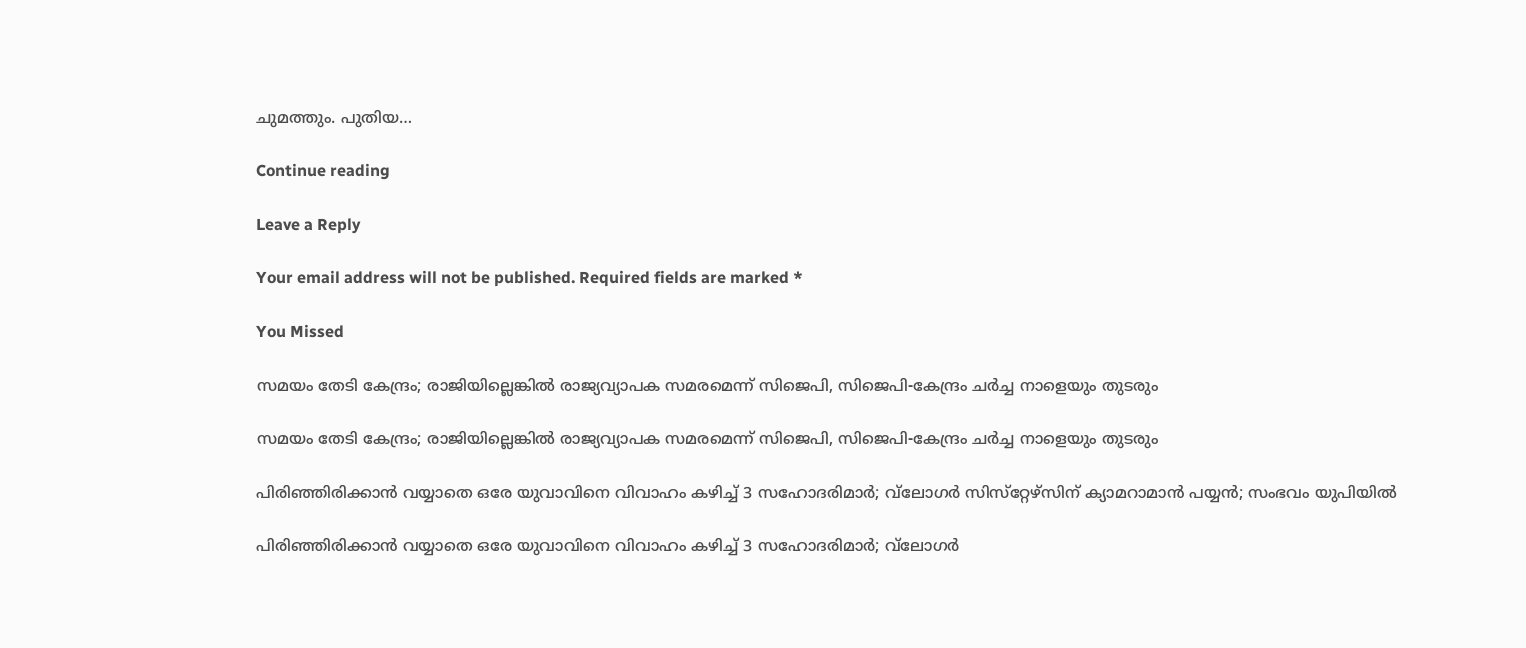ചുമത്തും. പുതിയ…

Continue reading

Leave a Reply

Your email address will not be published. Required fields are marked *

You Missed

സമയം തേടി കേന്ദ്രം; രാജിയില്ലെങ്കിൽ രാജ്യവ്യാപക സമരമെന്ന് സിജെപി, സിജെപി-കേന്ദ്രം ചർച്ച നാളെയും തുടരും

സമയം തേടി കേന്ദ്രം; രാജിയില്ലെങ്കിൽ രാജ്യവ്യാപക സമരമെന്ന് സിജെപി, സിജെപി-കേന്ദ്രം ചർച്ച നാളെയും തുടരും

പിരിഞ്ഞിരിക്കാന്‍ വയ്യാതെ ഒരേ യുവാവിനെ വിവാഹം കഴിച്ച് 3 സഹോദരിമാര്‍; വ്‌ലോഗര്‍ സിസ്‌റ്റേഴ്‌സിന് ക്യാമറാമാന്‍ പയ്യന്‍; സംഭവം യുപിയില്‍

പിരിഞ്ഞിരിക്കാന്‍ വയ്യാതെ ഒരേ യുവാവിനെ വിവാഹം കഴിച്ച് 3 സഹോദരിമാര്‍; വ്‌ലോഗര്‍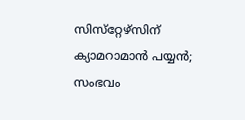സിസ്‌റ്റേഴ്‌സിന് ക്യാമറാമാന്‍ പയ്യന്‍; സംഭവം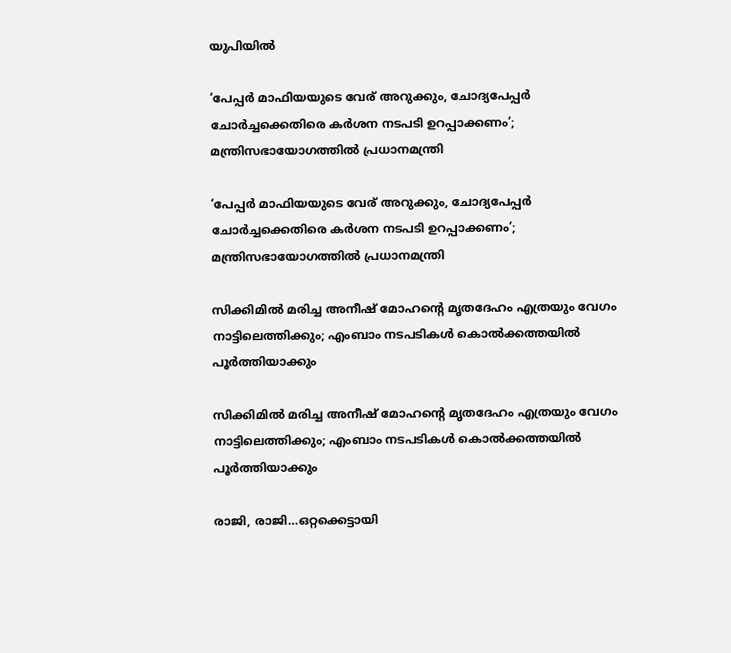യുപിയില്‍

‘പേപ്പർ മാഫിയയുടെ വേര് അറുക്കും, ചോദ്യപേപ്പർ ചോർച്ചക്കെതിരെ കർശന നടപടി ഉറപ്പാക്കണം’; മന്ത്രിസഭായോഗത്തിൽ പ്രധാനമന്ത്രി

‘പേപ്പർ മാഫിയയുടെ വേര് അറുക്കും, ചോദ്യപേപ്പർ ചോർച്ചക്കെതിരെ കർശന നടപടി ഉറപ്പാക്കണം’; മന്ത്രിസഭായോഗത്തിൽ പ്രധാനമന്ത്രി

സിക്കിമില്‍ മരിച്ച അനീഷ് മോഹന്റെ മൃതദേഹം എത്രയും വേഗം നാട്ടിലെത്തിക്കും; എംബാം നടപടികള്‍ കൊല്‍ക്കത്തയില്‍ പൂര്‍ത്തിയാക്കും

സിക്കിമില്‍ മരിച്ച അനീഷ് മോഹന്റെ മൃതദേഹം എത്രയും വേഗം നാട്ടിലെത്തിക്കും; എംബാം നടപടികള്‍ കൊല്‍ക്കത്തയില്‍ പൂര്‍ത്തിയാക്കും

രാജി, രാജി…ഒറ്റക്കെട്ടായി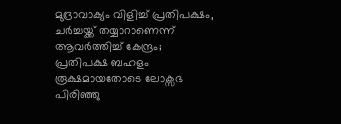മുദ്രാവാക്യം വിളിച്ച് പ്രതിപക്ഷം, ചർച്ചയ്ക്ക് തയ്യാറാണെന്ന് ആവർത്തിച്ച് കേന്ദ്രം; പ്രതിപക്ഷ ബഹളം രൂക്ഷമായതോടെ ലോക്സഭ പിരിഞ്ഞു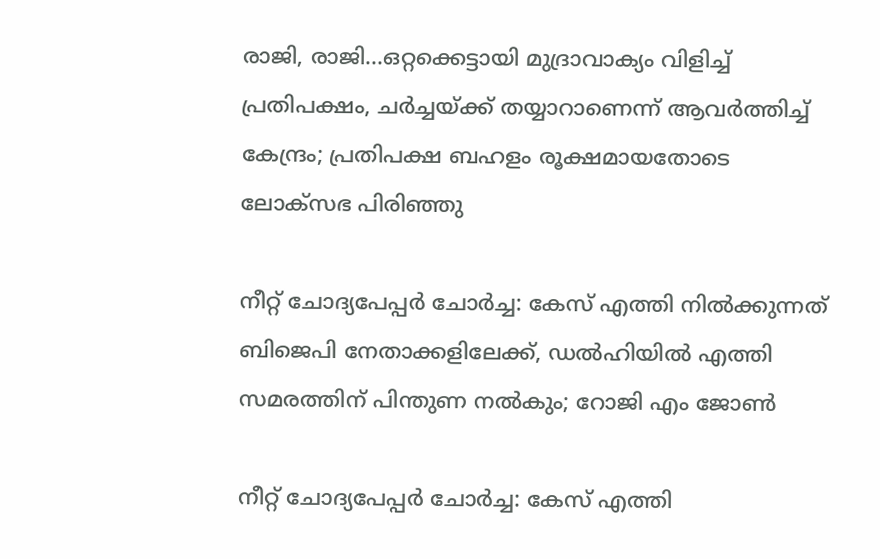രാജി, രാജി…ഒറ്റക്കെട്ടായി മുദ്രാവാക്യം വിളിച്ച് പ്രതിപക്ഷം, ചർച്ചയ്ക്ക് തയ്യാറാണെന്ന് ആവർത്തിച്ച് കേന്ദ്രം; പ്രതിപക്ഷ ബഹളം രൂക്ഷമായതോടെ ലോക്സഭ പിരിഞ്ഞു

നീറ്റ് ചോദ്യപേപ്പർ ചോർച്ച: കേസ് എത്തി നിൽക്കുന്നത് ബിജെപി നേതാക്കളിലേക്ക്, ഡൽഹിയിൽ എത്തി സമരത്തിന് പിന്തുണ നൽകും; റോജി എം ജോണ്‍

നീറ്റ് ചോദ്യപേപ്പർ ചോർച്ച: കേസ് എത്തി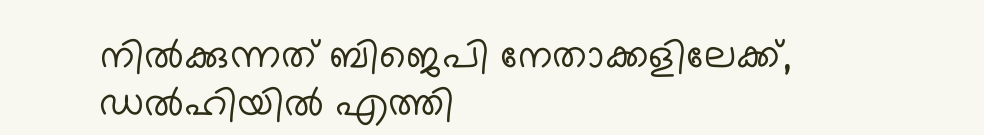നിൽക്കുന്നത് ബിജെപി നേതാക്കളിലേക്ക്, ഡൽഹിയിൽ എത്തി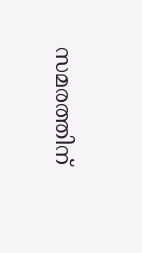സമരത്തിന്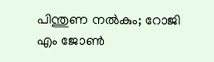പിന്തുണ നൽകും; റോജി എം ജോണ്‍